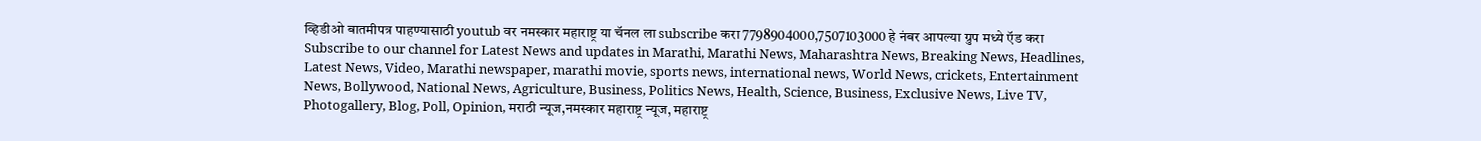व्हिडीओ बातमीपत्र पाहण्यासाठी youtub वर नमस्कार महाराष्ट्र या चॅनल ला subscribe करा 7798904000,7507103000 हे नंबर आपल्या ग्रुप मध्ये ऍड करा
Subscribe to our channel for Latest News and updates in Marathi, Marathi News, Maharashtra News, Breaking News, Headlines, Latest News, Video, Marathi newspaper, marathi movie, sports news, international news, World News, crickets, Entertainment News, Bollywood, National News, Agriculture, Business, Politics News, Health, Science, Business, Exclusive News, Live TV, Photogallery, Blog, Poll, Opinion, मराठी न्यूज,नमस्कार महाराष्ट्र न्यूज, महाराष्ट्र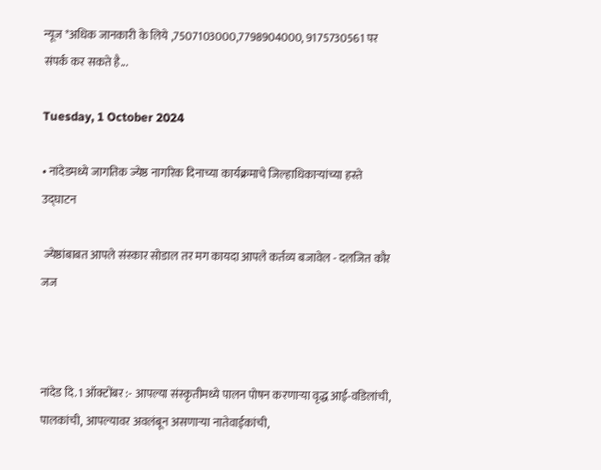न्यूज *अधिक जानकारी के लिये ,7507103000,7798904000, 9175730561 पर संपर्क कर सकते है...

Tuesday, 1 October 2024

• नांदेडमध्ये जागतिक ज्येष्ठ नागरिक दिनाच्या कार्यक्रमाचे जिल्हाधिकाऱ्यांच्या हस्ते उद्घाटन

 ज्येष्ठांबाबत आपले संस्कार सोडाल तर मग कायदा आपले कर्तव्य बजावेल - दलजित कौर जज



नांदेड दि. 1 ऑक्टोंबर :- आपल्या संस्कृतीमध्ये पालन पोषन करणाऱ्या वृद्ध आई-वडिलांची, पालकांची, आपल्यावर अवलंबून असणाऱ्या नातेवाईकांची,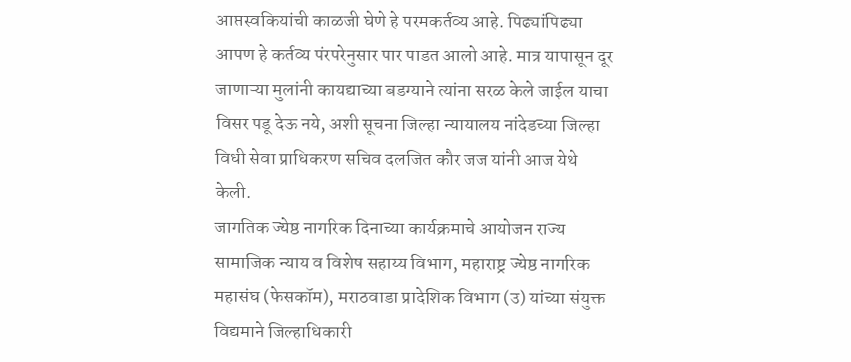आप्तस्वकियांची काळजी घेणे हे परमकर्तव्य आहे. पिढ्यांपिढ्या आपण हे कर्तव्य पंरपरेनुसार पार पाडत आलो आहे. मात्र यापासून दूर जाणाऱ्या मुलांनी कायद्याच्या बडग्याने त्यांना सरळ केले जाईल याचा विसर पडू देऊ नये, अशी सूचना जिल्हा न्यायालय नांदेडच्या जिल्हा विधी सेवा प्राधिकरण सचिव दलजित कौर जज यांनी आज येथे केली.
जागतिक ज्येष्ठ नागरिक दिनाच्या कार्यक्रमाचे आयोजन राज्य सामाजिक न्याय व विशेष सहाय्य विभाग, महाराष्ट्र ज्येष्ठ नागरिक महासंघ (फेसकॉम), मराठवाडा प्रादेशिक विभाग (उ) यांच्या संयुक्त विद्यमाने जिल्हाधिकारी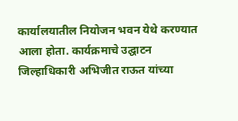कार्यालयातील नियोजन भवन येथे करण्यात आला होता. कार्यक्रमाचे उद्घाटन जिल्हाधिकारी अभिजीत राऊत यांच्या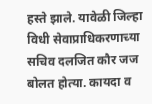हस्ते झाले. यावेळी जिल्हा विधी सेवाप्राधिकरणाच्या सचिव दलजित कौर जज बोलत होत्या. कायदा व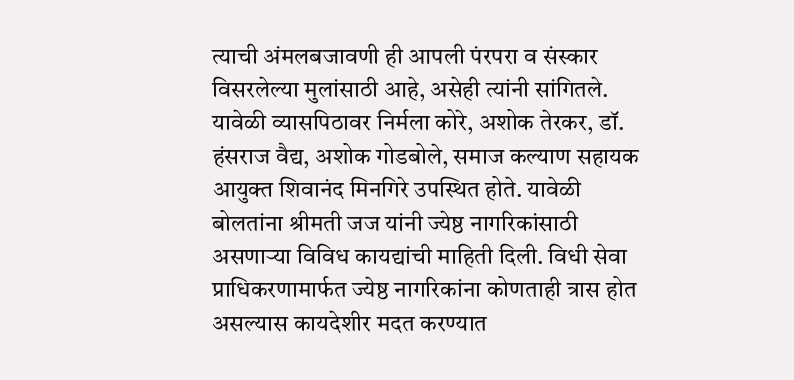त्याची अंमलबजावणी ही आपली पंरपरा व संस्कार विसरलेल्या मुलांसाठी आहे, असेही त्यांनी सांगितले.
यावेळी व्यासपिठावर निर्मला कोरे, अशोक तेरकर, डॉ. हंसराज वैद्य, अशोक गोडबोले, समाज कल्याण सहायक आयुक्त शिवानंद मिनगिरे उपस्थित होते. यावेळी बोलतांना श्रीमती जज यांनी ज्येष्ठ नागरिकांसाठी असणाऱ्या विविध कायद्यांची माहिती दिली. विधी सेवा प्राधिकरणामार्फत ज्येष्ठ नागरिकांना कोणताही त्रास होत असल्यास कायदेशीर मदत करण्यात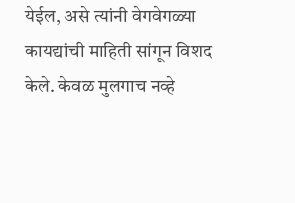येईल, असे त्यांनी वेगवेगळ्या कायद्यांची माहिती सांगून विशद केले. केवळ मुलगाच नव्हे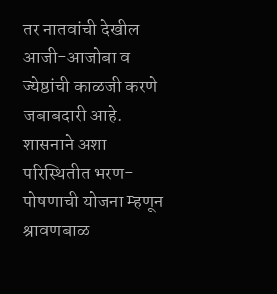तर नातवांची देखील आजी-आजोबा व ज्येष्ठांची काळजी करणे जबाबदारी आहे. शासनाने अशा परिस्थितीत भरण-पोषणाची योजना म्हणून श्रावणबाळ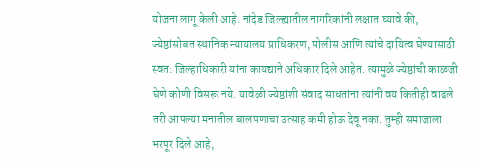योजना लागू केली आहे. नांदेड जिल्ह्यातील नागरिकांनी लक्षात घ्यावे की, ज्येष्ठांसोबत स्थानिक न्यायालय प्राधिकरण, पोलीस आणि त्यांचे दायित्व घेण्यासाठी स्वत: जिल्हाधिकारी यांना कायद्याने अधिकार दिले आहेत. त्यामुळे ज्येष्ठांची काळजी घेणे कोणी विसरू नये. यावेळी ज्येष्ठांशी संवाद साधतांना त्यांनी वय कितीही वाढले तरी आपल्या मनातील बालपणाचा उत्साह कमी होऊ देवू नका. तुम्ही समाजाला भरपूर दिले आहे,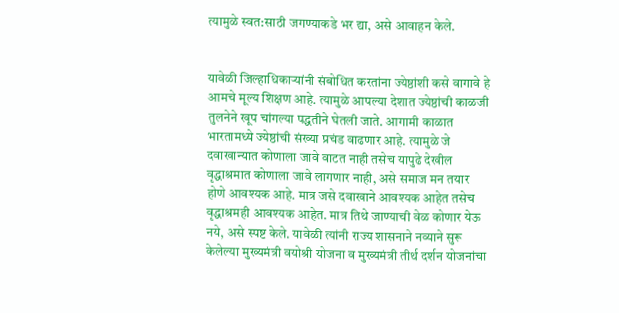त्यामुळे स्वत:साठी जगण्याकडे भर द्या, असे आवाहन केले.


यावेळी जिल्हाधिकाऱ्यांनी संबोधित करतांना ज्येष्ठांशी कसे वागावे हे आमचे मूल्य शिक्षण आहे. त्यामुळे आपल्या देशात ज्येष्ठांची काळजी तुलनेने खूप चांगल्या पद्धतीने घेतली जाते. आगामी काळात भारतामध्ये ज्येष्ठांची संख्या प्रचंड वाढणार आहे. त्यामुळे जे दवाखान्यात कोणाला जावे वाटत नाही तसेच यापुढे देखील वृद्धाश्रमात कोणाला जावे लागणार नाही, असे समाज मन तयार होणे आवश्यक आहे. मात्र जसे दवाखाने आवश्यक आहेत तसेच वृद्धाश्रमही आवश्यक आहेत. मात्र तिथे जाण्याची वेळ कोणार येऊ नये, असे स्पष्ट केले. यावेळी त्यांनी राज्य शासनाने नव्याने सुरू केलेल्या मुख्यमंत्री वयोश्री योजना व मुख्यमंत्री तीर्थ दर्शन योजनांचा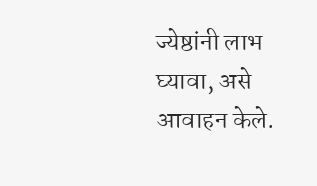ज्येष्ठांनी लाभ घ्यावा, असे आवाहन केले.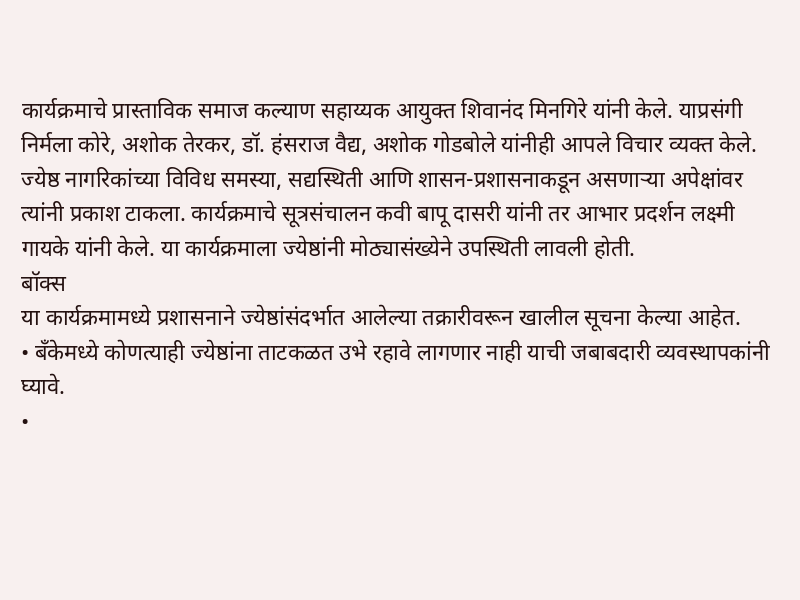कार्यक्रमाचे प्रास्ताविक समाज कल्याण सहाय्यक आयुक्त शिवानंद मिनगिरे यांनी केले. याप्रसंगी निर्मला कोरे, अशोक तेरकर, डॉ. हंसराज वैद्य, अशोक गोडबोले यांनीही आपले विचार व्यक्त केले. ज्येष्ठ नागरिकांच्या विविध समस्या, सद्यस्थिती आणि शासन-प्रशासनाकडून असणाऱ्या अपेक्षांवर त्यांनी प्रकाश टाकला. कार्यक्रमाचे सूत्रसंचालन कवी बापू दासरी यांनी तर आभार प्रदर्शन लक्ष्मी गायके यांनी केले. या कार्यक्रमाला ज्येष्ठांनी मोठ्यासंख्येने उपस्थिती लावली होती.
बॉक्स
या कार्यक्रमामध्ये प्रशासनाने ज्येष्ठांसंदर्भात आलेल्या तक्रारीवरून खालील सूचना केल्या आहेत.
• बँकेमध्ये कोणत्याही ज्येष्ठांना ताटकळत उभे रहावे लागणार नाही याची जबाबदारी व्यवस्थापकांनी घ्यावे.
•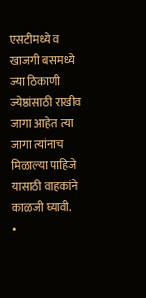एसटीमध्ये व खाजगी बसमध्ये ज्या ठिकाणी ज्येष्ठांसाठी राखीव जागा आहेत त्या जागा त्यांनाच मिळाल्या पाहिजे यासाठी वाहकांने काळजी घ्यावी.
•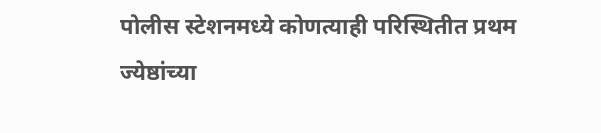पोलीस स्टेशनमध्ये कोणत्याही परिस्थितीत प्रथम ज्येष्ठांच्या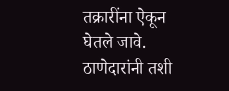तक्रारींना ऐकून घेतले जावे. ठाणेदारांनी तशी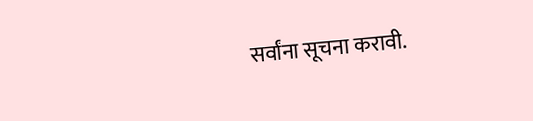सर्वांना सूचना करावी.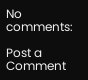No comments:

Post a Comment